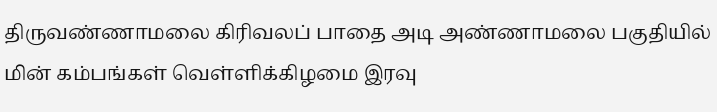திருவண்ணாமலை கிரிவலப் பாதை அடி அண்ணாமலை பகுதியில் மின் கம்பங்கள் வெள்ளிக்கிழமை இரவு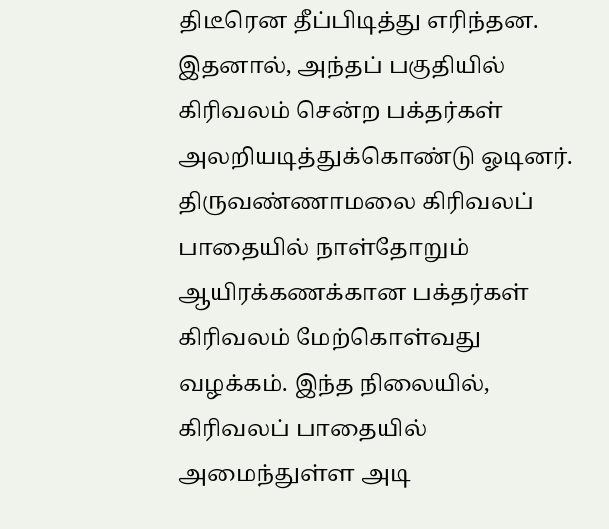திடீரென தீப்பிடித்து எரிந்தன. இதனால், அந்தப் பகுதியில் கிரிவலம் சென்ற பக்தர்கள் அலறியடித்துக்கொண்டு ஓடினர்.
திருவண்ணாமலை கிரிவலப் பாதையில் நாள்தோறும் ஆயிரக்கணக்கான பக்தர்கள் கிரிவலம் மேற்கொள்வது வழக்கம். இந்த நிலையில், கிரிவலப் பாதையில் அமைந்துள்ள அடி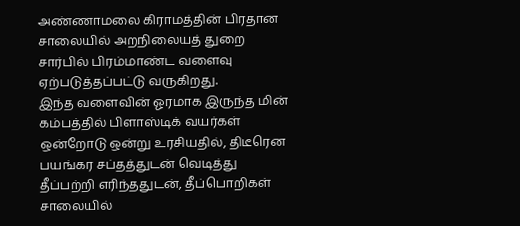அண்ணாமலை கிராமத்தின் பிரதான சாலையில் அறநிலையத் துறை சார்பில் பிரம்மாண்ட வளைவு ஏற்படுத்தப்பட்டு வருகிறது.
இந்த வளைவின் ஓரமாக இருந்த மின் கம்பத்தில் பிளாஸ்டிக் வயர்கள் ஒன்றோடு ஒன்று உரசியதில், திடீரென பயங்கர சப்தத்துடன் வெடித்து தீப்பற்றி எரிந்ததுடன், தீப்பொறிகள் சாலையில்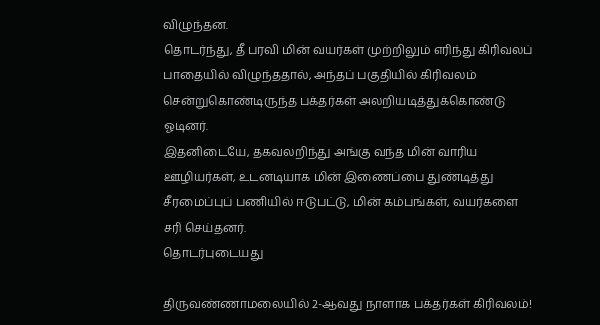விழுந்தன.
தொடர்ந்து, தீ பரவி மின் வயர்கள் முற்றிலும் எரிந்து கிரிவலப் பாதையில் விழுந்ததால், அந்தப் பகுதியில் கிரிவலம் சென்றுகொண்டிருந்த பக்தர்கள் அலறியடித்துக்கொண்டு ஓடினர்.
இதனிடையே, தகவலறிந்து அங்கு வந்த மின் வாரிய ஊழியர்கள், உடனடியாக மின் இணைப்பை துண்டித்து சீரமைப்புப் பணியில் ஈடுபட்டு, மின் கம்பங்கள், வயர்களை சரி செய்தனர்.
தொடர்புடையது

திருவண்ணாமலையில் 2-ஆவது நாளாக பக்தர்கள் கிரிவலம்!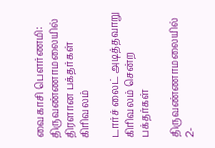வைகாசி பௌர்ணமி: திருவண்ணாமலையில் திரளான பக்தர்கள் கிரிவலம்

டார்ச் லைட் அடித்தவாறு கிரிவலம் சென்ற பக்தர்கள்

திருவண்ணாமலையில் 2-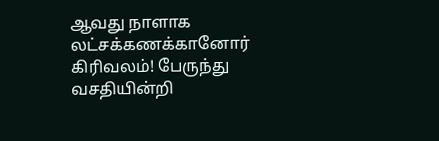ஆவது நாளாக லட்சக்கணக்கானோர் கிரிவலம்! பேருந்து வசதியின்றி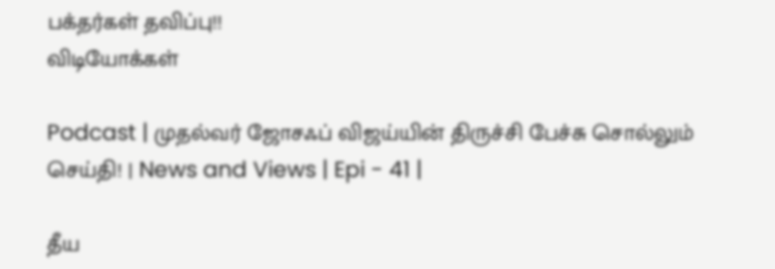பக்தர்கள் தவிப்பு!!
விடியோக்கள்

Podcast | முதல்வர் ஜோசஃப் விஜய்யின் திருச்சி பேச்சு சொல்லும் செய்தி! | News and Views | Epi - 41 |

தீய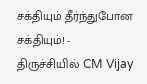சக்தியும் தீர்ந்துபோன சக்தியும்! - திருச்சியில் CM Vijay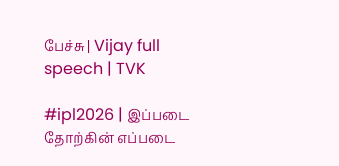பேச்சு | Vijay full speech | TVK

#ipl2026 | இப்படை தோற்கின் எப்படை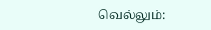வெல்லும்: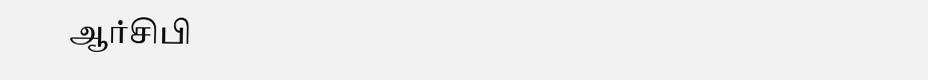ஆர்சிபி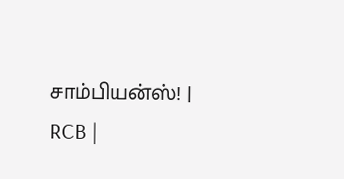சாம்பியன்ஸ்! | RCB |